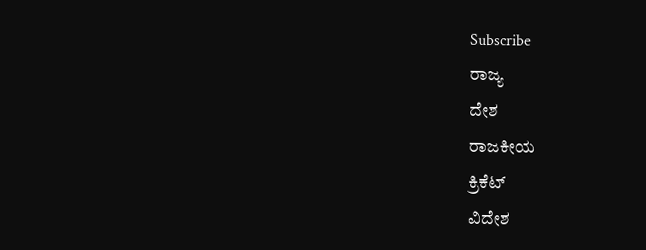Subscribe
ರಾಜ್ಯ
ದೇಶ
ರಾಜಕೀಯ
ಕ್ರಿಕೆಟ್
ವಿದೇಶ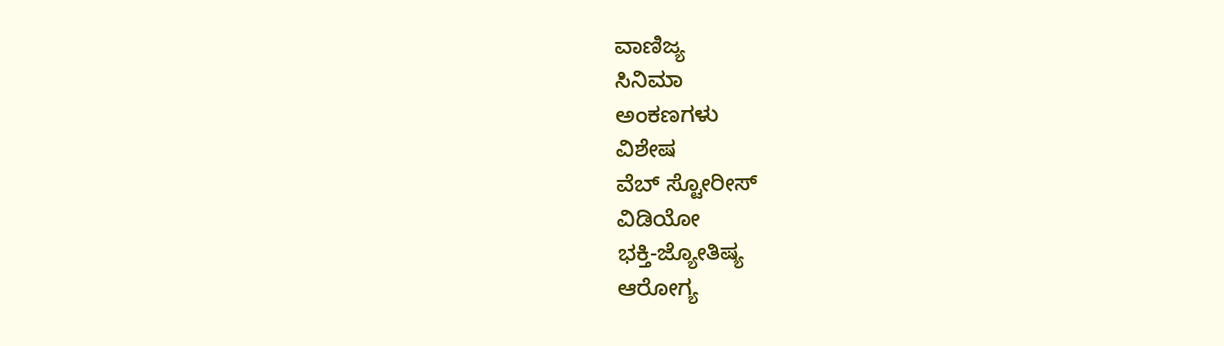ವಾಣಿಜ್ಯ
ಸಿನಿಮಾ
ಅಂಕಣಗಳು
ವಿಶೇಷ
ವೆಬ್ ಸ್ಟೋರೀಸ್
ವಿಡಿಯೋ
ಭಕ್ತಿ-ಜ್ಯೋತಿಷ್ಯ
ಆರೋಗ್ಯ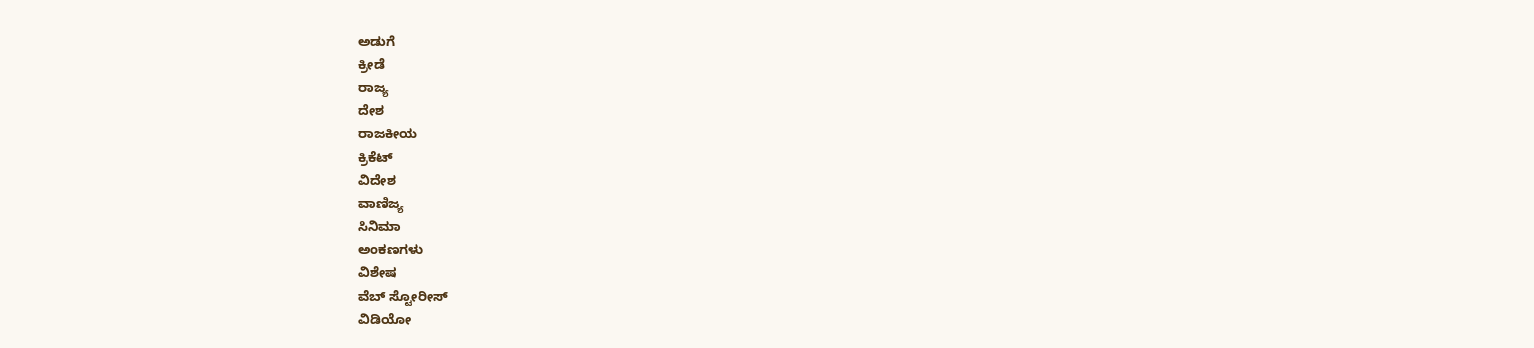ಅಡುಗೆ
ಕ್ರೀಡೆ
ರಾಜ್ಯ
ದೇಶ
ರಾಜಕೀಯ
ಕ್ರಿಕೆಟ್
ವಿದೇಶ
ವಾಣಿಜ್ಯ
ಸಿನಿಮಾ
ಅಂಕಣಗಳು
ವಿಶೇಷ
ವೆಬ್ ಸ್ಟೋರೀಸ್
ವಿಡಿಯೋ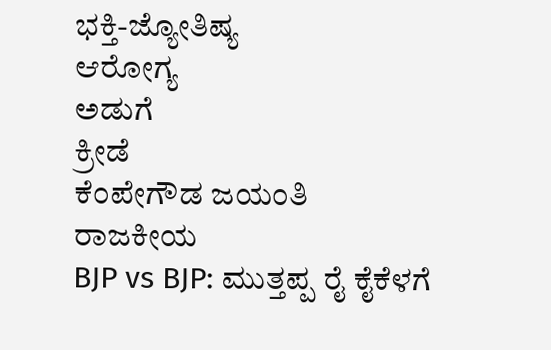ಭಕ್ತಿ-ಜ್ಯೋತಿಷ್ಯ
ಆರೋಗ್ಯ
ಅಡುಗೆ
ಕ್ರೀಡೆ
ಕೆಂಪೇಗೌಡ ಜಯಂತಿ
ರಾಜಕೀಯ
BJP vs BJP: ಮುತ್ತಪ್ಪ ರೈ ಕೈಕೆಳಗೆ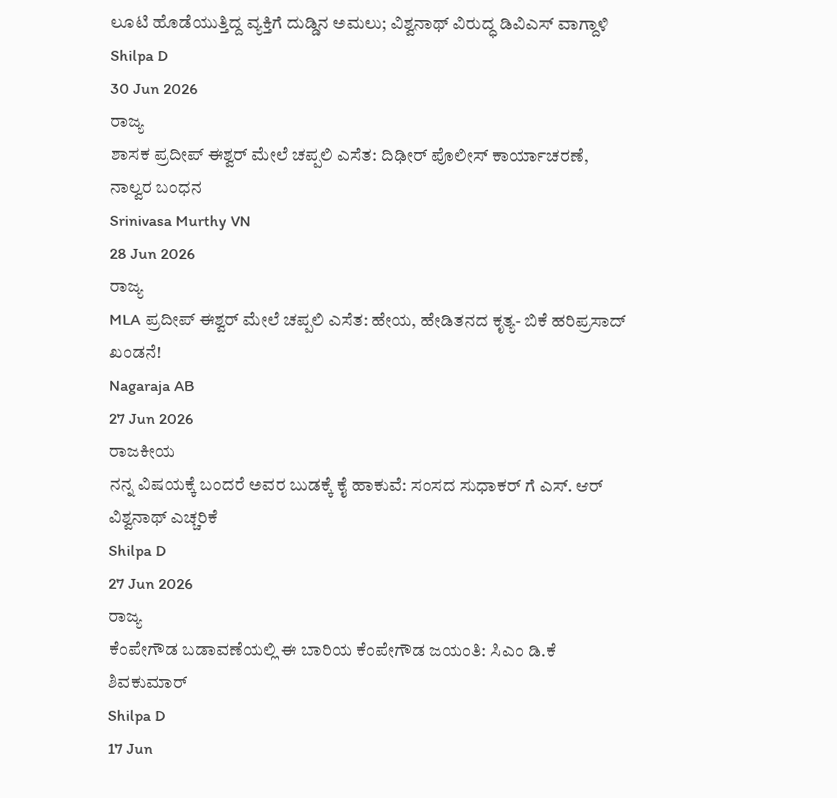ಲೂಟಿ ಹೊಡೆಯುತ್ತಿದ್ದ ವ್ಯಕ್ತಿಗೆ ದುಡ್ಡಿನ ಅಮಲು; ವಿಶ್ವನಾಥ್ ವಿರುದ್ಧ ಡಿವಿಎಸ್ ವಾಗ್ದಾಳಿ
Shilpa D
30 Jun 2026
ರಾಜ್ಯ
ಶಾಸಕ ಪ್ರದೀಪ್ ಈಶ್ವರ್ ಮೇಲೆ ಚಪ್ಪಲಿ ಎಸೆತ: ದಿಢೀರ್ ಪೊಲೀಸ್ ಕಾರ್ಯಾಚರಣೆ, ನಾಲ್ವರ ಬಂಧನ
Srinivasa Murthy VN
28 Jun 2026
ರಾಜ್ಯ
MLA ಪ್ರದೀಪ್ ಈಶ್ವರ್ ಮೇಲೆ ಚಪ್ಪಲಿ ಎಸೆತ: ಹೇಯ, ಹೇಡಿತನದ ಕೃತ್ಯ- ಬಿಕೆ ಹರಿಪ್ರಸಾದ್ ಖಂಡನೆ!
Nagaraja AB
27 Jun 2026
ರಾಜಕೀಯ
ನನ್ನ ವಿಷಯಕ್ಕೆ ಬಂದರೆ ಅವರ ಬುಡಕ್ಕೆ ಕೈ ಹಾಕುವೆ: ಸಂಸದ ಸುಧಾಕರ್ ಗೆ ಎಸ್. ಆರ್ ವಿಶ್ವನಾಥ್ ಎಚ್ಚರಿಕೆ
Shilpa D
27 Jun 2026
ರಾಜ್ಯ
ಕೆಂಪೇಗೌಡ ಬಡಾವಣೆಯಲ್ಲಿ ಈ ಬಾರಿಯ ಕೆಂಪೇಗೌಡ ಜಯಂತಿ: ಸಿಎಂ ಡಿ.ಕೆ ಶಿವಕುಮಾರ್
Shilpa D
17 Jun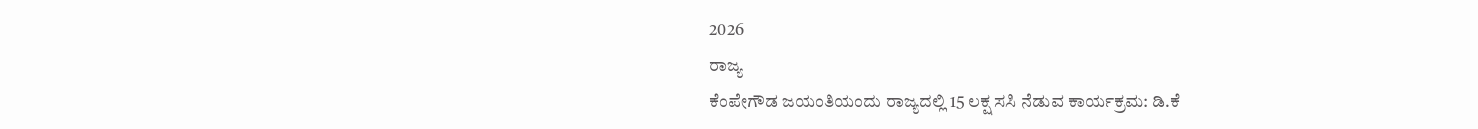2026
ರಾಜ್ಯ
ಕೆಂಪೇಗೌಡ ಜಯಂತಿಯಂದು ರಾಜ್ಯದಲ್ಲಿ 15 ಲಕ್ಷ ಸಸಿ ನೆಡುವ ಕಾರ್ಯಕ್ರಮ: ಡಿ.ಕೆ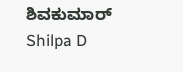ಶಿವಕುಮಾರ್
Shilpa D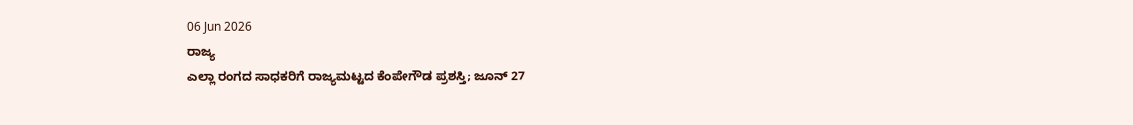06 Jun 2026
ರಾಜ್ಯ
ಎಲ್ಲಾ ರಂಗದ ಸಾಧಕರಿಗೆ ರಾಜ್ಯಮಟ್ಟದ ಕೆಂಪೇಗೌಡ ಪ್ರಶಸ್ತಿ; ಜೂನ್ 27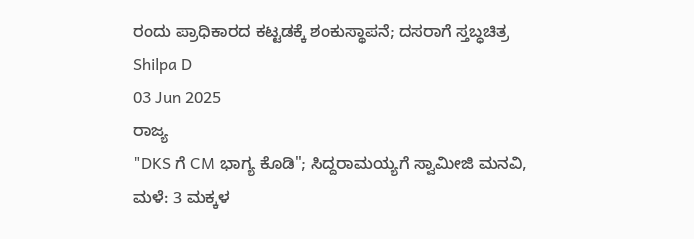ರಂದು ಪ್ರಾಧಿಕಾರದ ಕಟ್ಟಡಕ್ಕೆ ಶಂಕುಸ್ಥಾಪನೆ; ದಸರಾಗೆ ಸ್ತಬ್ಧಚಿತ್ರ
Shilpa D
03 Jun 2025
ರಾಜ್ಯ
"DKS ಗೆ CM ಭಾಗ್ಯ ಕೊಡಿ"; ಸಿದ್ದರಾಮಯ್ಯಗೆ ಸ್ವಾಮೀಜಿ ಮನವಿ, ಮಳೆ: 3 ಮಕ್ಕಳ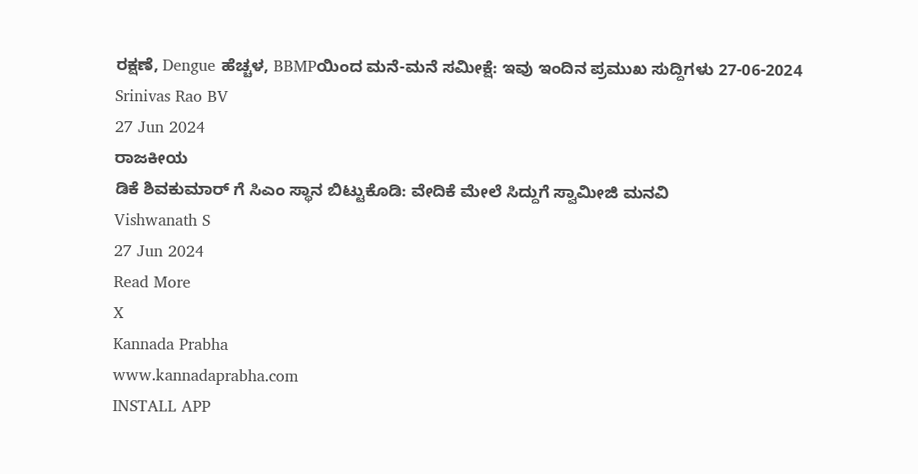ರಕ್ಷಣೆ, Dengue ಹೆಚ್ಚಳ, BBMPಯಿಂದ ಮನೆ-ಮನೆ ಸಮೀಕ್ಷೆ: ಇವು ಇಂದಿನ ಪ್ರಮುಖ ಸುದ್ದಿಗಳು 27-06-2024
Srinivas Rao BV
27 Jun 2024
ರಾಜಕೀಯ
ಡಿಕೆ ಶಿವಕುಮಾರ್ ಗೆ ಸಿಎಂ ಸ್ಥಾನ ಬಿಟ್ಟುಕೊಡಿ: ವೇದಿಕೆ ಮೇಲೆ ಸಿದ್ದುಗೆ ಸ್ವಾಮೀಜಿ ಮನವಿ
Vishwanath S
27 Jun 2024
Read More
X
Kannada Prabha
www.kannadaprabha.com
INSTALL APP